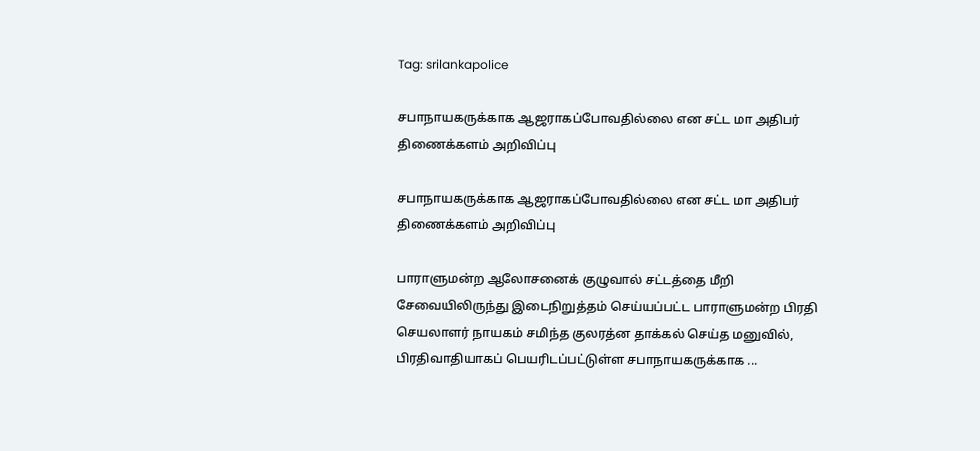Tag: srilankapolice

சபாநாயகருக்காக ஆஜராகப்போவதில்லை என சட்ட மா அதிபர் திணைக்களம் அறிவிப்பு

சபாநாயகருக்காக ஆஜராகப்போவதில்லை என சட்ட மா அதிபர் திணைக்களம் அறிவிப்பு

பாராளுமன்ற ஆலோசனைக் குழுவால் சட்டத்தை மீறி சேவையிலிருந்து இடைநிறுத்தம் செய்யப்பட்ட பாராளுமன்ற பிரதி செயலாளர் நாயகம் சமிந்த குலரத்ன தாக்கல் செய்த மனுவில், பிரதிவாதியாகப் பெயரிடப்பட்டுள்ள சபாநாயகருக்காக ...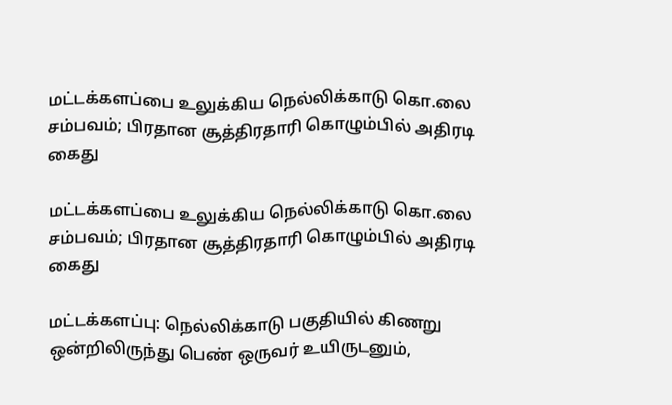மட்டக்களப்பை உலுக்கிய நெல்லிக்காடு கொ.லை சம்பவம்; பிரதான சூத்திரதாரி கொழும்பில் அதிரடி கைது

மட்டக்களப்பை உலுக்கிய நெல்லிக்காடு கொ.லை சம்பவம்; பிரதான சூத்திரதாரி கொழும்பில் அதிரடி கைது

மட்டக்களப்பு: நெல்லிக்காடு பகுதியில் கிணறு ஒன்றிலிருந்து பெண் ஒருவர் உயிருடனும்,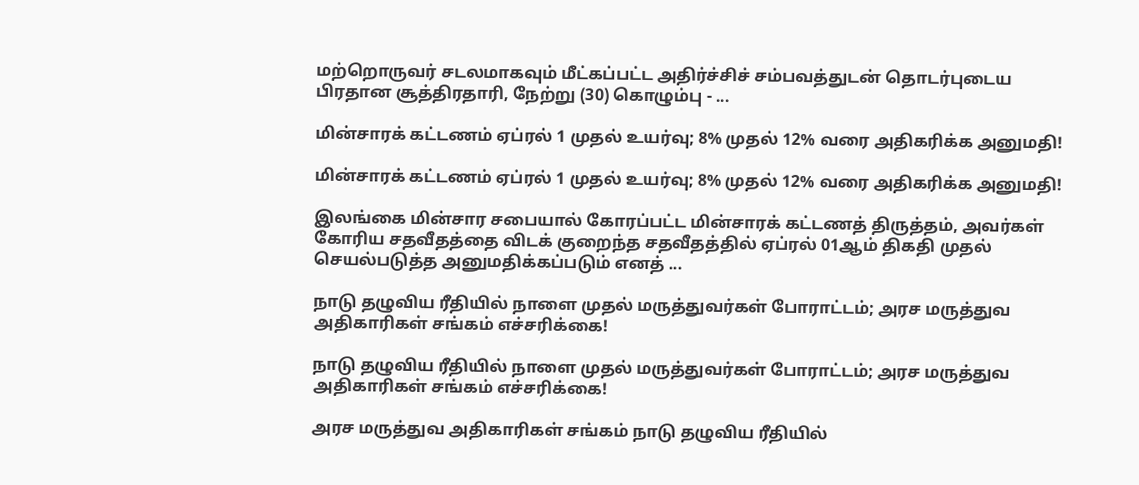மற்றொருவர் சடலமாகவும் மீட்கப்பட்ட அதிர்ச்சிச் சம்பவத்துடன் தொடர்புடைய பிரதான சூத்திரதாரி, நேற்று (30) கொழும்பு - ...

மின்சாரக் கட்டணம் ஏப்ரல் 1 முதல் உயர்வு; 8% முதல் 12% வரை அதிகரிக்க அனுமதி!

மின்சாரக் கட்டணம் ஏப்ரல் 1 முதல் உயர்வு; 8% முதல் 12% வரை அதிகரிக்க அனுமதி!

இலங்கை மின்சார சபையால் கோரப்பட்ட மின்சாரக் கட்டணத் திருத்தம், அவர்கள் கோரிய சதவீதத்தை விடக் குறைந்த சதவீதத்தில் ஏப்ரல் 01ஆம் திகதி முதல் செயல்படுத்த அனுமதிக்கப்படும் எனத் ...

நாடு தழுவிய ரீதியில் நாளை முதல் மருத்துவர்கள் போராட்டம்; அரச மருத்துவ அதிகாரிகள் சங்கம் எச்சரிக்கை!

நாடு தழுவிய ரீதியில் நாளை முதல் மருத்துவர்கள் போராட்டம்; அரச மருத்துவ அதிகாரிகள் சங்கம் எச்சரிக்கை!

அரச மருத்துவ அதிகாரிகள் சங்கம் நாடு தழுவிய ரீதியில்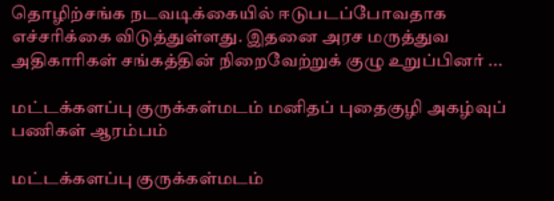தொழிற்சங்க நடவடிக்கையில் ஈடுபடப்போவதாக எச்சரிக்கை விடுத்துள்ளது. இதனை அரச மருத்துவ அதிகாரிகள் சங்கத்தின் நிறைவேற்றுக் குழு உறுப்பினர் ...

மட்டக்களப்பு குருக்கள்மடம் மனிதப் புதைகுழி அகழ்வுப் பணிகள் ஆரம்பம்

மட்டக்களப்பு குருக்கள்மடம்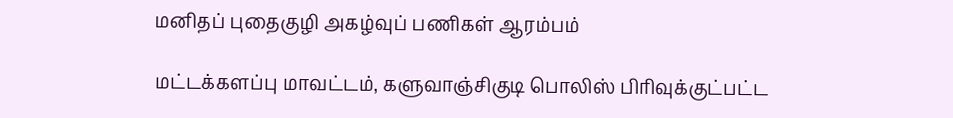மனிதப் புதைகுழி அகழ்வுப் பணிகள் ஆரம்பம்

மட்டக்களப்பு மாவட்டம், களுவாஞ்சிகுடி பொலிஸ் பிரிவுக்குட்பட்ட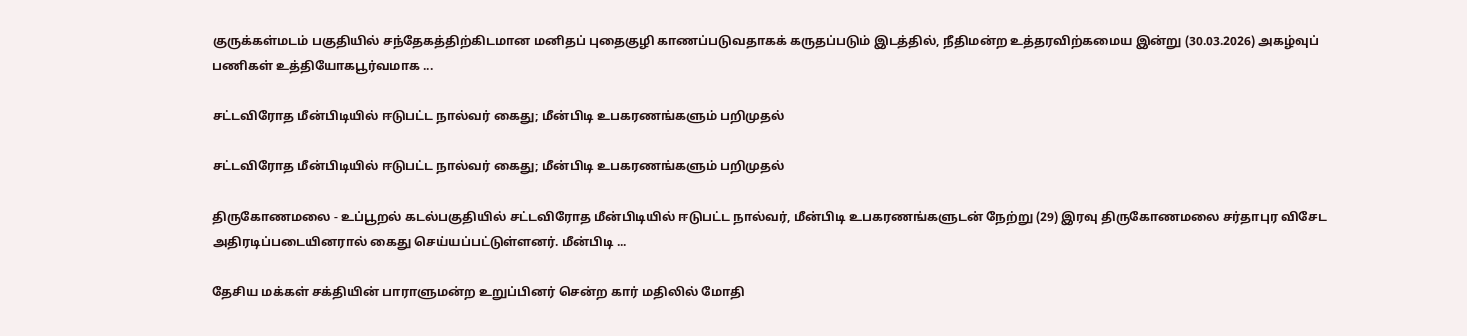குருக்கள்மடம் பகுதியில் சந்தேகத்திற்கிடமான மனிதப் புதைகுழி காணப்படுவதாகக் கருதப்படும் இடத்தில், நீதிமன்ற உத்தரவிற்கமைய இன்று (30.03.2026) அகழ்வுப் பணிகள் உத்தியோகபூர்வமாக ...

சட்டவிரோத மீன்பிடியில் ஈடுபட்ட நால்வர் கைது; மீன்பிடி உபகரணங்களும் பறிமுதல்

சட்டவிரோத மீன்பிடியில் ஈடுபட்ட நால்வர் கைது; மீன்பிடி உபகரணங்களும் பறிமுதல்

திருகோணமலை - உப்பூறல் கடல்பகுதியில் சட்டவிரோத மீன்பிடியில் ஈடுபட்ட நால்வர், மீன்பிடி உபகரணங்களுடன் நேற்று (29) இரவு திருகோணமலை சர்தாபுர விசேட அதிரடிப்படையினரால் கைது செய்யப்பட்டுள்ளனர். மீன்பிடி ...

தேசிய மக்கள் சக்தியின் பாராளுமன்ற உறுப்பினர் சென்ற கார் மதிலில் மோதி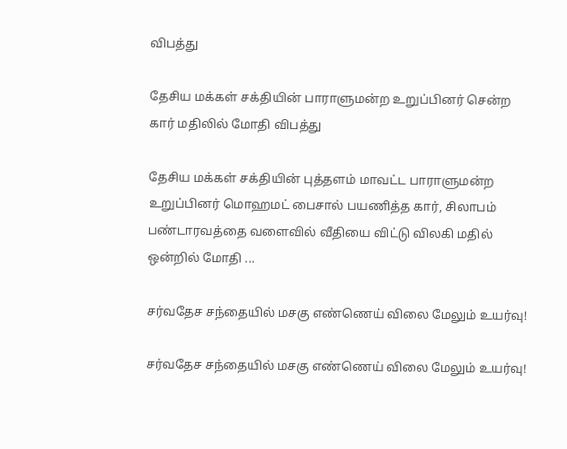விபத்து

தேசிய மக்கள் சக்தியின் பாராளுமன்ற உறுப்பினர் சென்ற கார் மதிலில் மோதி விபத்து

தேசிய மக்கள் சக்தியின் புத்தளம் மாவட்ட பாராளுமன்ற உறுப்பினர் மொஹமட் பைசால் பயணித்த கார், சிலாபம் பண்டாரவத்தை வளைவில் வீதியை விட்டு விலகி மதில் ஒன்றில் மோதி ...

சர்வதேச சந்தையில் மசகு எண்ணெய் விலை மேலும் உயர்வு!

சர்வதேச சந்தையில் மசகு எண்ணெய் விலை மேலும் உயர்வு!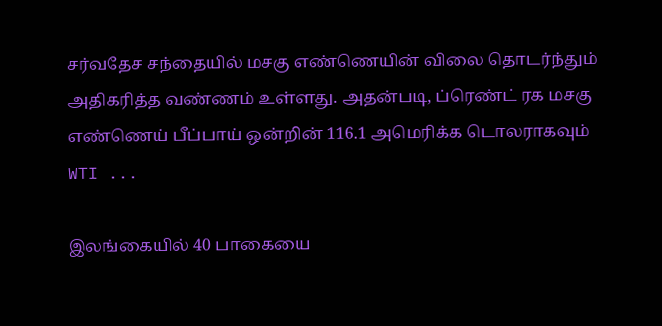சர்வதேச சந்தையில் மசகு எண்ணெயின் விலை தொடர்ந்தும் அதிகரித்த வண்ணம் உள்ளது. அதன்படி, ப்ரெண்ட் ரக மசகு எண்ணெய் பீப்பாய் ஒன்றின் 116.1 அமெரிக்க டொலராகவும் WTI ...

இலங்கையில் 40 பாகையை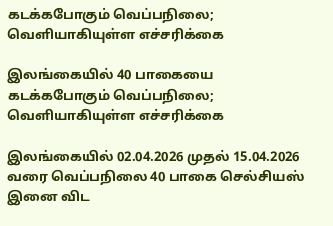கடக்கபோகும் வெப்பநிலை; வெளியாகியுள்ள எச்சரிக்கை

இலங்கையில் 40 பாகையை கடக்கபோகும் வெப்பநிலை; வெளியாகியுள்ள எச்சரிக்கை

இலங்கையில் 02.04.2026 முதல் 15.04.2026 வரை வெப்பநிலை 40 பாகை செல்சியஸ் இனை விட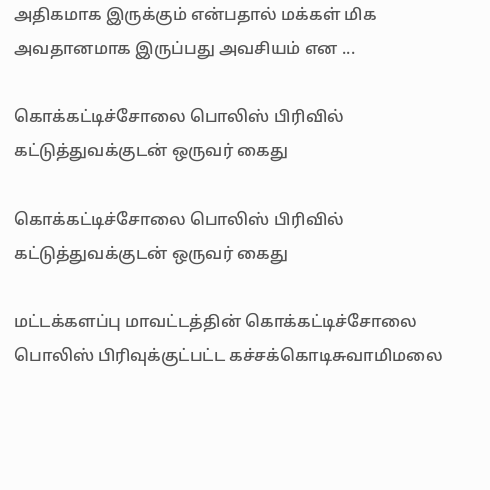அதிகமாக இருக்கும் என்பதால் மக்கள் மிக அவதானமாக இருப்பது அவசியம் என ...

கொக்கட்டிச்சோலை பொலிஸ் பிரிவில் கட்டுத்துவக்குடன் ஒருவர் கைது

கொக்கட்டிச்சோலை பொலிஸ் பிரிவில் கட்டுத்துவக்குடன் ஒருவர் கைது

மட்டக்களப்பு மாவட்டத்தின் கொக்கட்டிச்சோலை பொலிஸ் பிரிவுக்குட்பட்ட கச்சக்கொடிசுவாமிமலை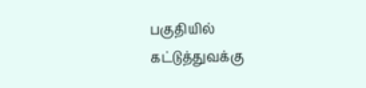பகுதியில் கட்டுத்துவக்கு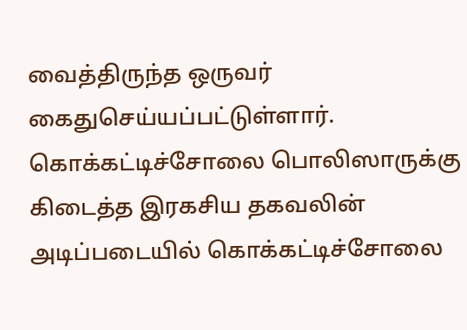வைத்திருந்த ஒருவர் கைதுசெய்யப்பட்டுள்ளார். கொக்கட்டிச்சோலை பொலிஸாருக்கு கிடைத்த இரகசிய தகவலின் அடிப்படையில் கொக்கட்டிச்சோலை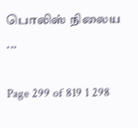பொலிஸ் நிலைய ...

Page 299 of 819 1 298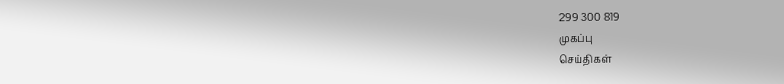299 300 819
முகப்பு
செய்திகள்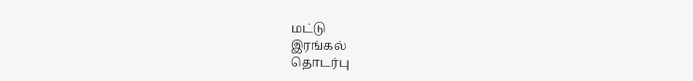மட்டு
இரங்கல்
தொடர்பு